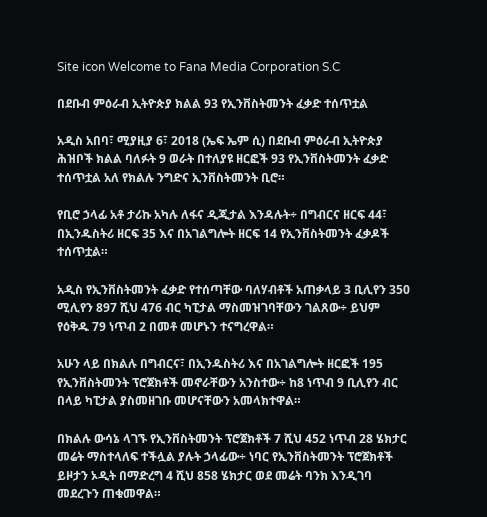Site icon Welcome to Fana Media Corporation S.C

በደቡብ ምዕራብ ኢትዮጵያ ክልል 93 የኢንቨስትመንት ፈቃድ ተሰጥቷል

አዲስ አበባ፣ ሚያዚያ 6፣ 2018 (ኤፍ ኤም ሲ) በደቡብ ምዕራብ ኢትዮጵያ ሕዝቦች ክልል ባለፉት 9 ወራት በተለያዩ ዘርፎች 93 የኢንቨስትመንት ፈቃድ ተሰጥቷል አለ የክልሉ ንግድና ኢንቨስትመንት ቢሮ።

የቢሮ ኃላፊ አቶ ታሪኩ አካሉ ለፋና ዲጂታል እንዳሉት÷ በግብርና ዘርፍ 44፣ በኢንዱስትሪ ዘርፍ 35 እና በአገልግሎት ዘርፍ 14 የኢንቨስትመንት ፈቃዶች ተሰጥቷል።

አዲስ የኢንቨስትመንት ፈቃድ የተሰጣቸው ባለሃብቶች አጠቃላይ 3 ቢሊየን 350 ሚሊየን 897 ሺህ 476 ብር ካፒታል ማስመዝገባቸውን ገልጸው÷ ይህም የዕቅዱ 79 ነጥብ 2 በመቶ መሆኑን ተናግረዋል።

አሁን ላይ በክልሉ በግብርና፣ በኢንዱስትሪ እና በአገልግሎት ዘርፎች 195 የኢንቨስትመንት ፕሮጀክቶች መኖራቸውን አንስተው÷ ከ8 ነጥብ 9 ቢሊየን ብር በላይ ካፒታል ያስመዘገቡ መሆናቸውን አመላክተዋል።

በክልሉ ውሳኔ ላገኙ የኢንቨስትመንት ፕሮጀክቶች 7 ሺህ 452 ነጥብ 28 ሄክታር መሬት ማስተላለፍ ተችሏል ያሉት ኃላፊው÷ ነባር የኢንቨስትመንት ፕሮጀክቶች ይዞታን ኦዲት በማድረግ 4 ሺህ 858 ሄክታር ወደ መሬት ባንክ እንዲገባ መደረጉን ጠቁመዋል።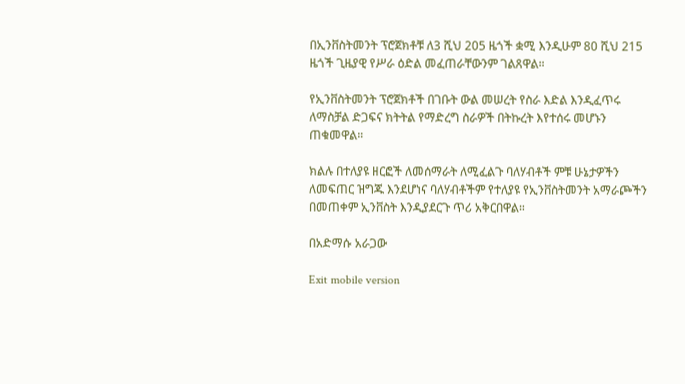በኢንቨስትመንት ፕሮጀክቶቹ ለ3 ሺህ 205 ዜጎች ቋሚ እንዲሁም 80 ሺህ 215 ዜጎች ጊዜያዊ የሥራ ዕድል መፈጠራቸውንም ገልጸዋል።

የኢንቨስትመንት ፕሮጀክቶች በገቡት ውል መሠረት የስራ እድል እንዲፈጥሩ ለማስቻል ድጋፍና ክትትል የማድረግ ስራዎች በትኩረት እየተሰሩ መሆኑን ጠቁመዋል።

ክልሉ በተለያዩ ዘርፎች ለመሰማራት ለሚፈልጉ ባለሃብቶች ምቹ ሁኔታዎችን ለመፍጠር ዝግጁ እንደሆነና ባለሃብቶችም የተለያዩ የኢንቨስትመንት አማራጮችን በመጠቀም ኢንቨስት እንዲያደርጉ ጥሪ አቅርበዋል።

በአድማሱ አራጋው

Exit mobile version